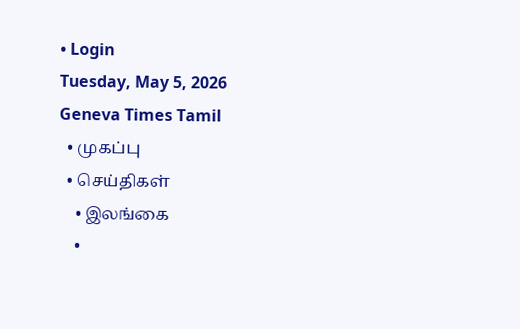• Login
Tuesday, May 5, 2026
Geneva Times Tamil
  • முகப்பு
  • செய்திகள்
    • இலங்கை
    •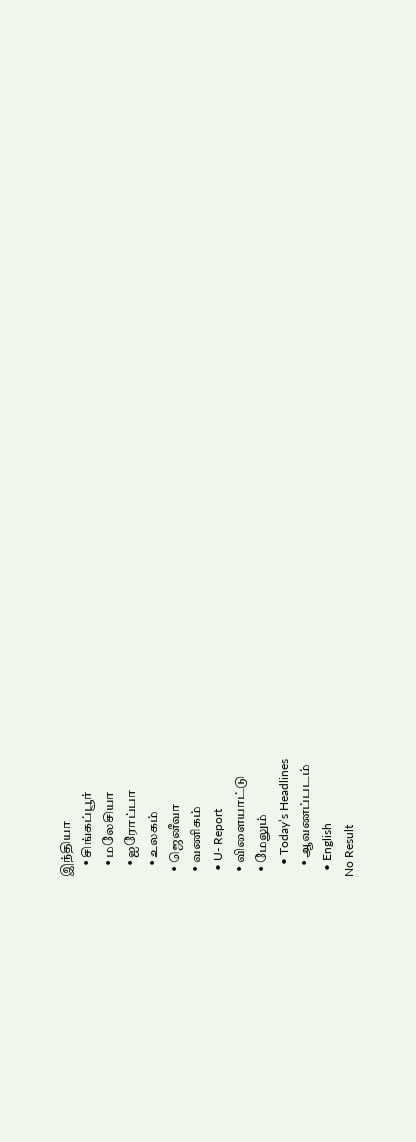இந்தியா
    • சிங்கப்பூர்
    • மலேசியா
    • ஐரோப்பா
    • உலகம்
  • ஜெனீவா
  • வணிகம்
  • U- Report
  • விளையாட்டு
  • மேலும்
    • Today’s Headlines
    • ஆவணப்படம்
  • English
No Result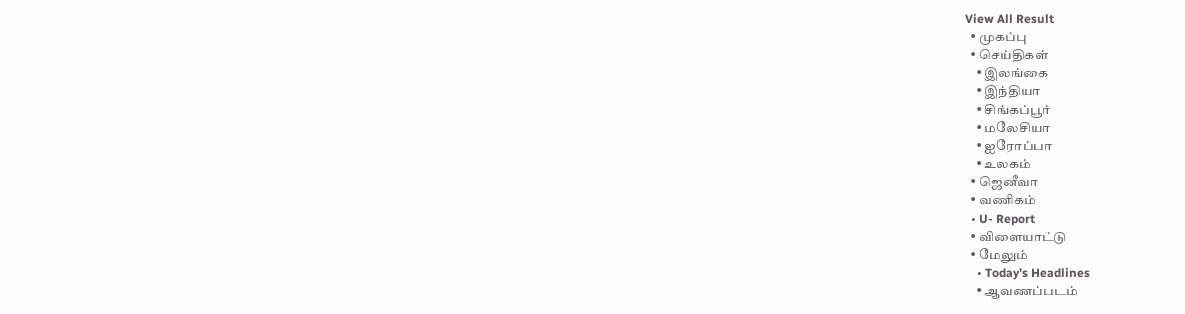View All Result
  • முகப்பு
  • செய்திகள்
    • இலங்கை
    • இந்தியா
    • சிங்கப்பூர்
    • மலேசியா
    • ஐரோப்பா
    • உலகம்
  • ஜெனீவா
  • வணிகம்
  • U- Report
  • விளையாட்டு
  • மேலும்
    • Today’s Headlines
    • ஆவணப்படம்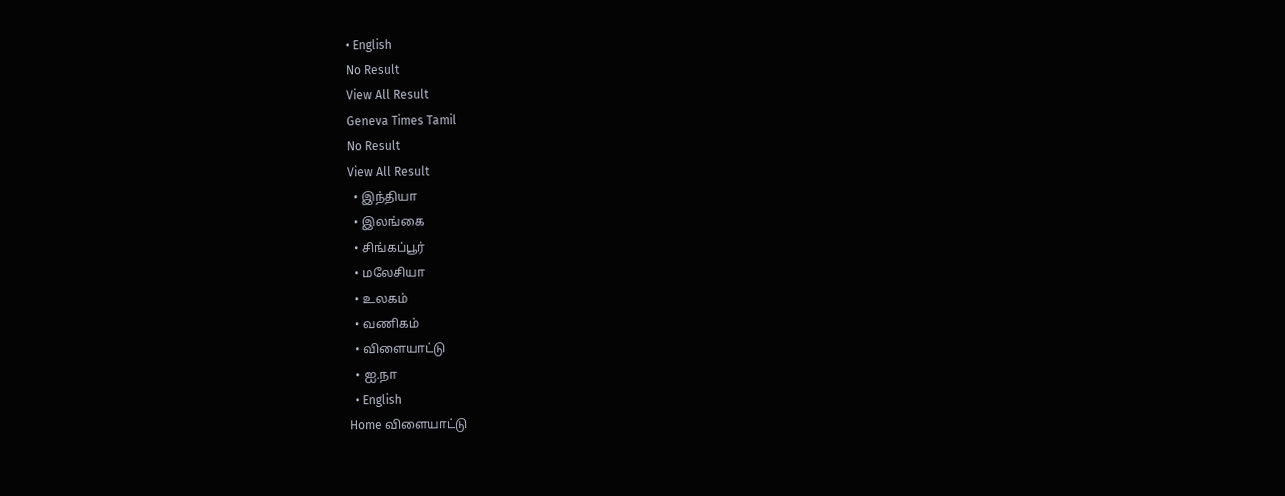• English
No Result
View All Result
Geneva Times Tamil
No Result
View All Result
  • இந்தியா
  • இலங்கை
  • சிங்கப்பூர்
  • மலேசியா
  • உலகம்
  • வணிகம்
  • விளையாட்டு
  • ஐ.நா
  • English
Home விளையாட்டு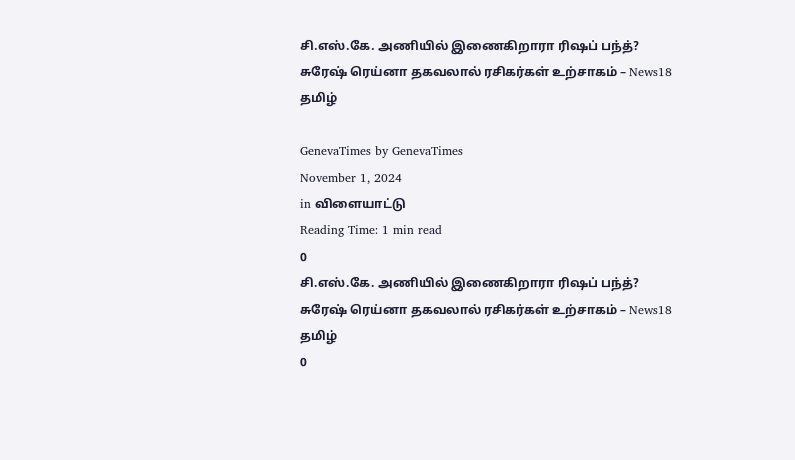சி.எஸ்.கே. அணியில் இணைகிறாரா ரிஷப் பந்த்? சுரேஷ் ரெய்னா தகவலால் ரசிகர்கள் உற்சாகம் – News18 தமிழ்

GenevaTimes by GenevaTimes
November 1, 2024
in விளையாட்டு
Reading Time: 1 min read
0
சி.எஸ்.கே. அணியில் இணைகிறாரா ரிஷப் பந்த்? சுரேஷ் ரெய்னா தகவலால் ரசிகர்கள் உற்சாகம் – News18 தமிழ்
0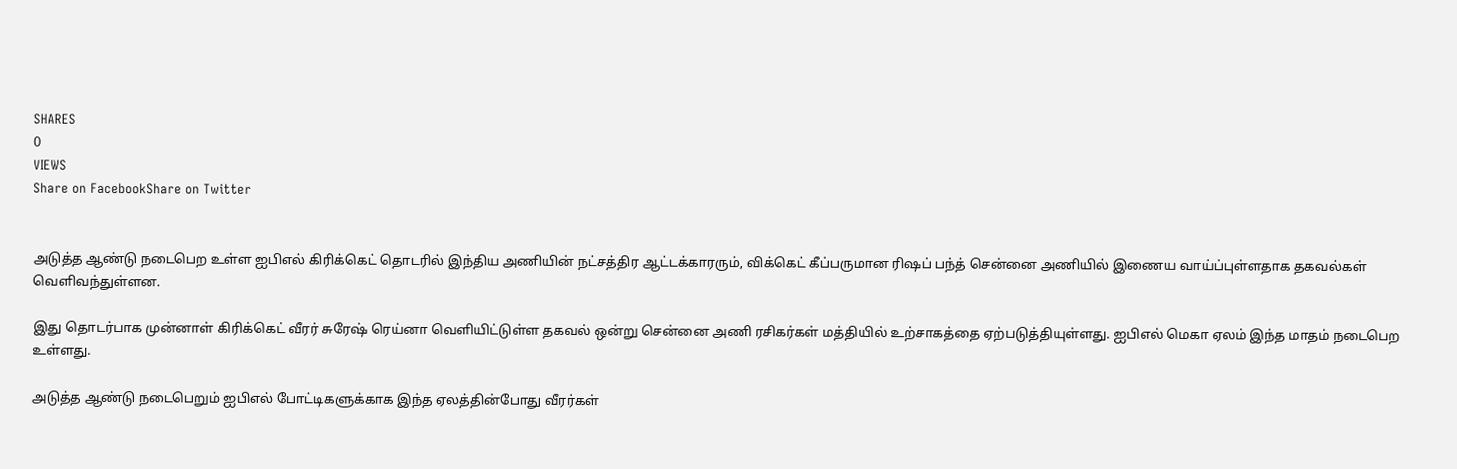SHARES
0
VIEWS
Share on FacebookShare on Twitter


அடுத்த ஆண்டு நடைபெற உள்ள ஐபிஎல் கிரிக்கெட் தொடரில் இந்திய அணியின் நட்சத்திர ஆட்டக்காரரும், விக்கெட் கீப்பருமான ரிஷப் பந்த் சென்னை அணியில் இணைய வாய்ப்புள்ளதாக தகவல்கள் வெளிவந்துள்ளன.

இது தொடர்பாக முன்னாள் கிரிக்கெட் வீரர் சுரேஷ் ரெய்னா வெளியிட்டுள்ள தகவல் ஒன்று சென்னை அணி ரசிகர்கள் மத்தியில் உற்சாகத்தை ஏற்படுத்தியுள்ளது. ஐபிஎல் மெகா ஏலம் இந்த மாதம் நடைபெற உள்ளது.

அடுத்த ஆண்டு நடைபெறும் ஐபிஎல் போட்டிகளுக்காக இந்த ஏலத்தின்போது வீரர்கள்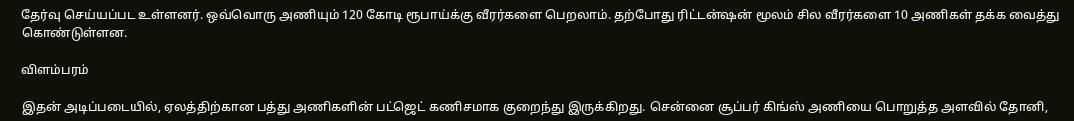தேர்வு செய்யப்பட உள்ளனர். ஒவ்வொரு அணியும் 120 கோடி ரூபாய்க்கு வீரர்களை பெறலாம். தற்போது ரிட்டன்ஷன் மூலம் சில வீரர்களை 10 அணிகள் தக்க வைத்து கொண்டுள்ளன.

விளம்பரம்

இதன் அடிப்படையில், ஏலத்திற்கான பத்து அணிகளின் பட்ஜெட் கணிசமாக குறைந்து இருக்கிறது. சென்னை சூப்பர் கிங்ஸ் அணியை பொறுத்த அளவில் தோனி,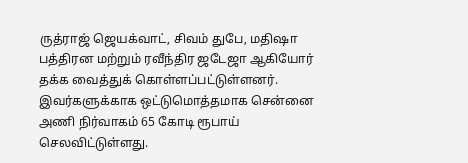ருத்ராஜ் ஜெயக்வாட், சிவம் துபே, மதிஷா பத்திரன மற்றும் ரவீந்திர ஜடேஜா ஆகியோர் தக்க வைத்துக் கொள்ளப்பட்டுள்ளனர். இவர்களுக்காக ஒட்டுமொத்தமாக சென்னை அணி நிர்வாகம் 65 கோடி ரூபாய் செலவிட்டுள்ளது.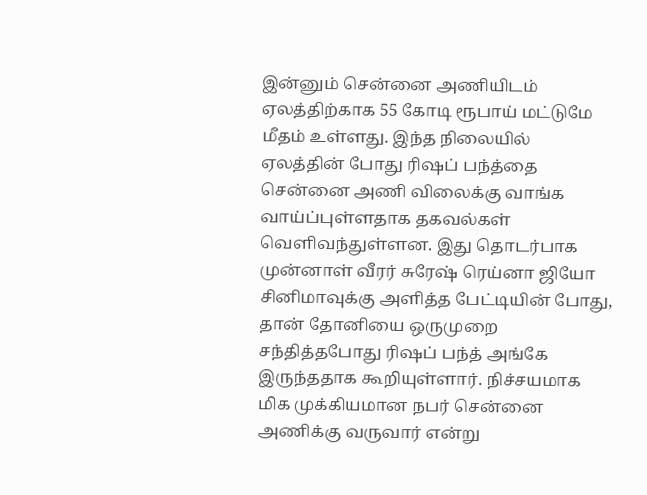இன்னும் சென்னை அணியிடம் ஏலத்திற்காக 55 கோடி ரூபாய் மட்டுமே மீதம் உள்ளது. இந்த நிலையில் ஏலத்தின் போது ரிஷப் பந்த்தை சென்னை அணி விலைக்கு வாங்க வாய்ப்புள்ளதாக தகவல்கள் வெளிவந்துள்ளன. இது தொடர்பாக முன்னாள் வீரர் சுரேஷ் ரெய்னா ஜியோ சினிமாவுக்கு அளித்த பேட்டியின் போது, தான் தோனியை ஒருமுறை சந்தித்தபோது ரிஷப் பந்த் அங்கே இருந்ததாக கூறியுள்ளார். நிச்சயமாக மிக முக்கியமான நபர் சென்னை அணிக்கு வருவார் என்று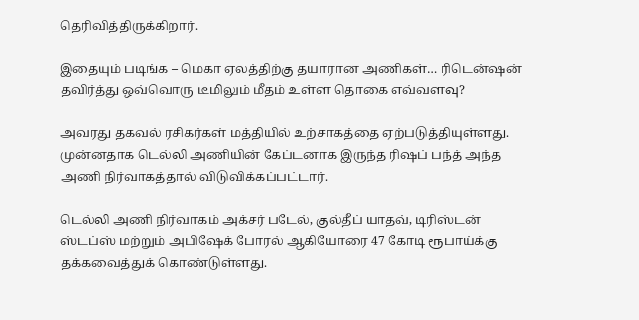தெரிவித்திருக்கிறார்.

இதையும் படிங்க – மெகா ஏலத்திற்கு தயாரான அணிகள்… ரிடென்ஷன் தவிர்த்து ஒவ்வொரு டீமிலும் மீதம் உள்ள தொகை எவ்வளவு?

அவரது தகவல் ரசிகர்கள் மத்தியில் உற்சாகத்தை ஏற்படுத்தியுள்ளது. முன்னதாக டெல்லி அணியின் கேப்டனாக இருந்த ரிஷப் பந்த் அந்த அணி நிர்வாகத்தால் விடுவிக்கப்பட்டார்.

டெல்லி அணி நிர்வாகம் அக்சர் படேல், குல்தீப் யாதவ், டிரிஸ்டன் ஸ்டப்ஸ் மற்றும் அபிஷேக் போரல் ஆகியோரை 47 கோடி ரூபாய்க்கு தக்கவைத்துக் கொண்டுள்ளது.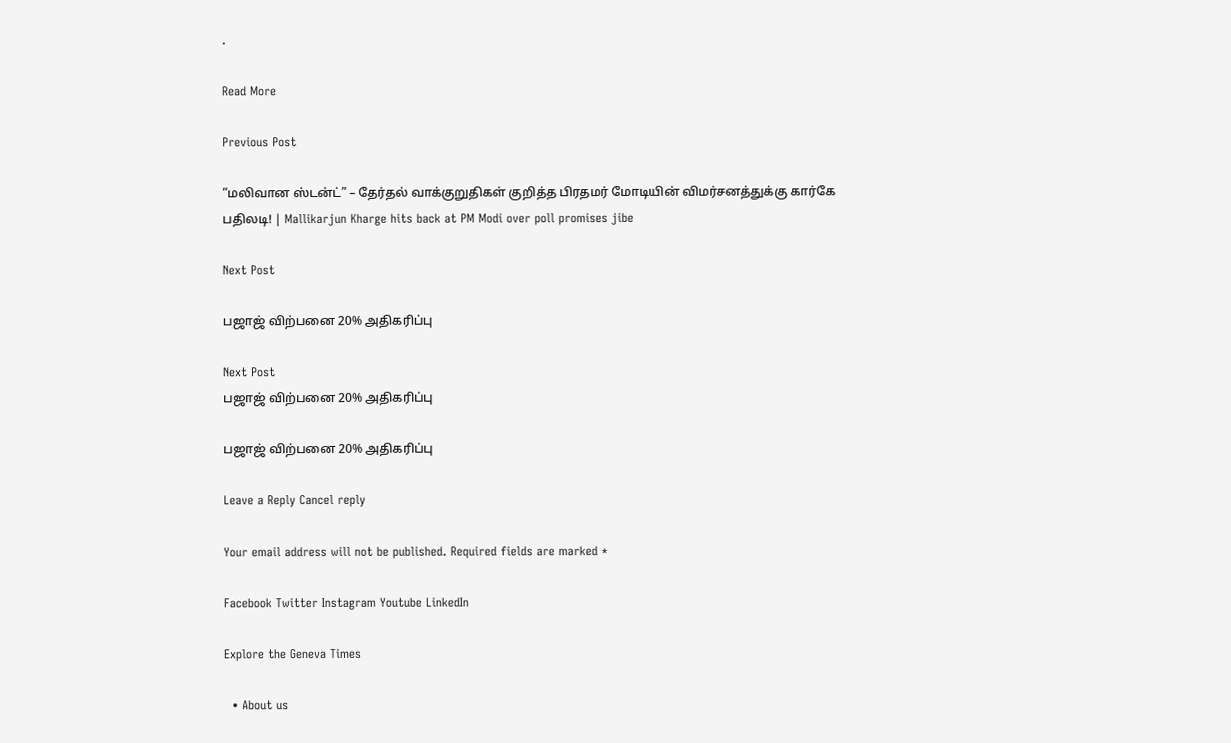.

Read More

Previous Post

“மலிவான ஸ்டன்ட்” – தேர்தல் வாக்குறுதிகள் குறித்த பிரதமர் மோடியின் விமர்சனத்துக்கு கார்கே பதிலடி! | Mallikarjun Kharge hits back at PM Modi over poll promises jibe

Next Post

பஜாஜ் விற்பனை 20% அதிகரிப்பு

Next Post
பஜாஜ் விற்பனை 20% அதிகரிப்பு

பஜாஜ் விற்பனை 20% அதிகரிப்பு

Leave a Reply Cancel reply

Your email address will not be published. Required fields are marked *

Facebook Twitter Instagram Youtube LinkedIn

Explore the Geneva Times

  • About us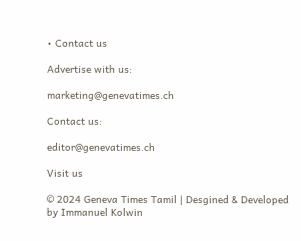• Contact us

Advertise with us:

marketing@genevatimes.ch

Contact us:

editor@genevatimes.ch

Visit us

© 2024 Geneva Times Tamil | Desgined & Developed by Immanuel Kolwin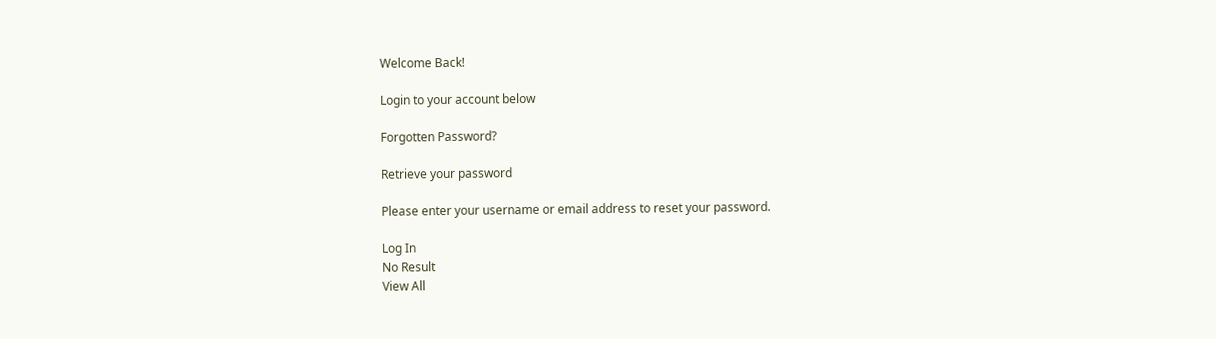Welcome Back!

Login to your account below

Forgotten Password?

Retrieve your password

Please enter your username or email address to reset your password.

Log In
No Result
View All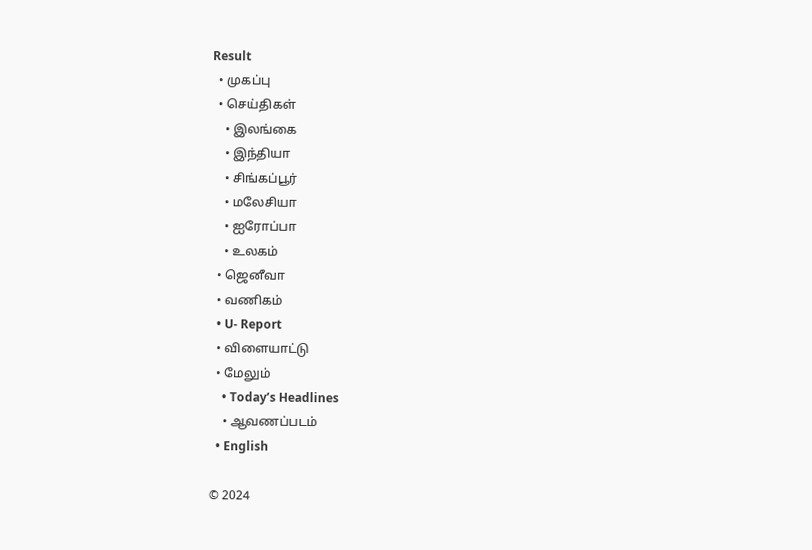Result
  • முகப்பு
  • செய்திகள்
    • இலங்கை
    • இந்தியா
    • சிங்கப்பூர்
    • மலேசியா
    • ஐரோப்பா
    • உலகம்
  • ஜெனீவா
  • வணிகம்
  • U- Report
  • விளையாட்டு
  • மேலும்
    • Today’s Headlines
    • ஆவணப்படம்
  • English

© 2024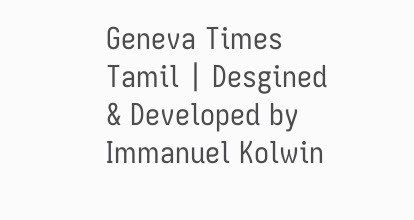Geneva Times Tamil | Desgined & Developed by Immanuel Kolwin